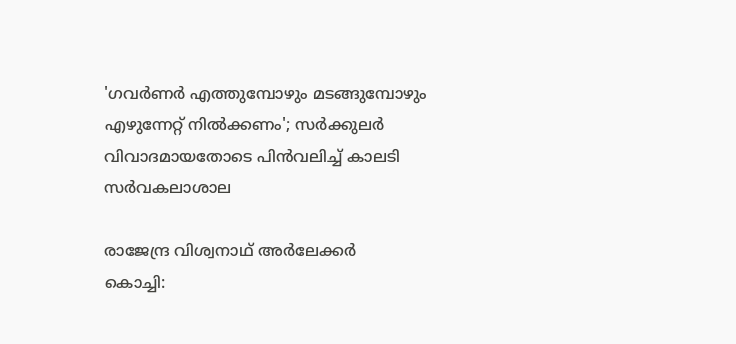'ഗവർണർ എത്തുമ്പോഴും മടങ്ങുമ്പോഴും എഴുന്നേറ്റ് നിൽക്കണം'; സർക്കുലർ വിവാദമായതോടെ പിൻവലിച്ച് കാലടി സർവകലാശാല

രാജേന്ദ്ര വിശ്വനാഥ് അർലേക്കർ
കൊച്ചി: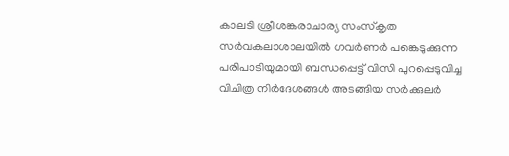കാലടി ശ്രീശങ്കരാചാര്യ സംസ്കൃത സർവകലാശാലയിൽ ഗവർണർ പങ്കെടുക്കുന്ന പരിപാടിയുമായി ബന്ധപ്പെട്ട് വിസി പുറപ്പെടുവിച്ച വിചിത്ര നിർദേശങ്ങൾ അടങ്ങിയ സർക്കുലർ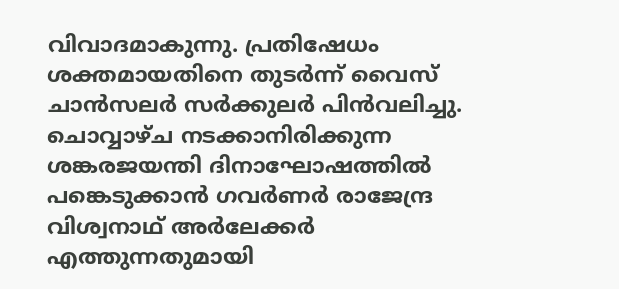വിവാദമാകുന്നു. പ്രതിഷേധം ശക്തമായതിനെ തുടർന്ന് വൈസ് ചാൻസലർ സർക്കുലർ പിൻവലിച്ചു. ചൊവ്വാഴ്ച നടക്കാനിരിക്കുന്ന ശങ്കരജയന്തി ദിനാഘോഷത്തിൽ പങ്കെടുക്കാൻ ഗവർണർ രാജേന്ദ്ര വിശ്വനാഥ് അർലേക്കർ എത്തുന്നതുമായി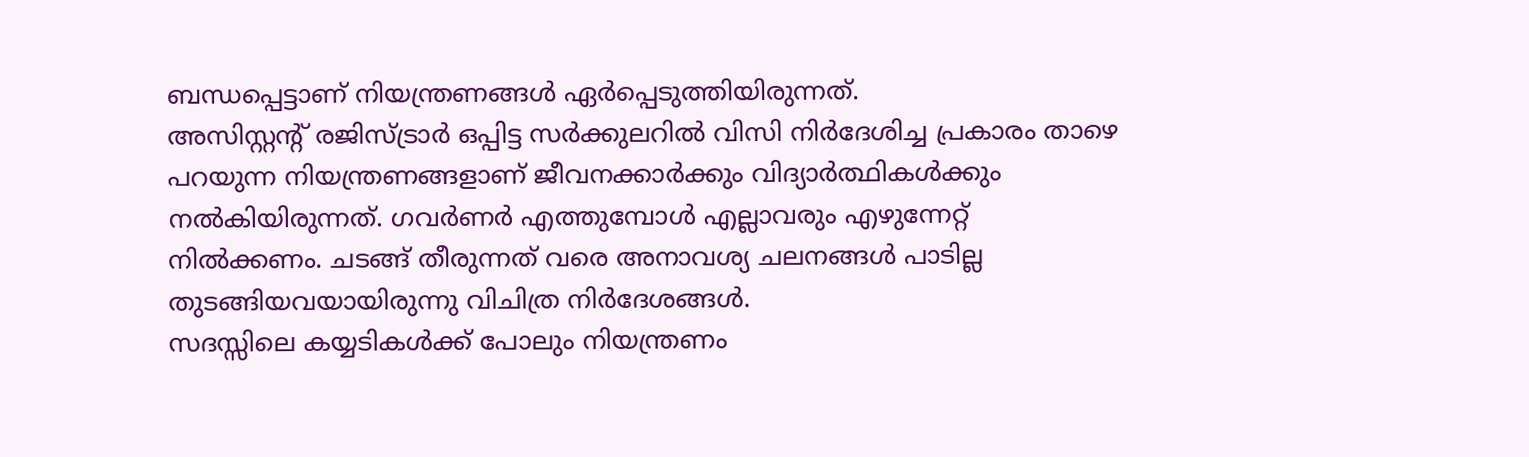ബന്ധപ്പെട്ടാണ് നിയന്ത്രണങ്ങൾ ഏർപ്പെടുത്തിയിരുന്നത്.
അസിസ്റ്റന്റ് രജിസ്ട്രാർ ഒപ്പിട്ട സർക്കുലറിൽ വിസി നിർദേശിച്ച പ്രകാരം താഴെ പറയുന്ന നിയന്ത്രണങ്ങളാണ് ജീവനക്കാർക്കും വിദ്യാർത്ഥികൾക്കും നൽകിയിരുന്നത്. ഗവർണർ എത്തുമ്പോൾ എല്ലാവരും എഴുന്നേറ്റ് നിൽക്കണം. ചടങ്ങ് തീരുന്നത് വരെ അനാവശ്യ ചലനങ്ങൾ പാടില്ല തുടങ്ങിയവയായിരുന്നു വിചിത്ര നിർദേശങ്ങൾ.
സദസ്സിലെ കയ്യടികൾക്ക് പോലും നിയന്ത്രണം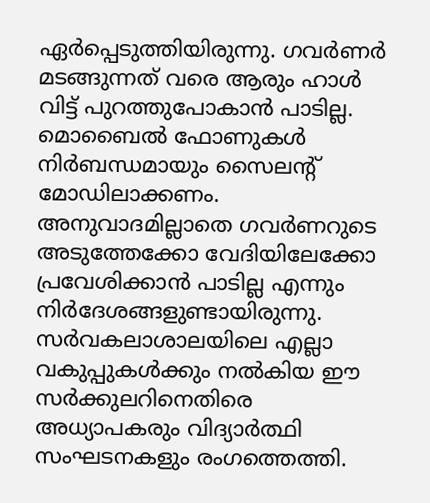ഏർപ്പെടുത്തിയിരുന്നു. ഗവർണർ മടങ്ങുന്നത് വരെ ആരും ഹാൾ വിട്ട് പുറത്തുപോകാൻ പാടില്ല. മൊബൈൽ ഫോണുകൾ നിർബന്ധമായും സൈലന്റ് മോഡിലാക്കണം. അനുവാദമില്ലാതെ ഗവർണറുടെ അടുത്തേക്കോ വേദിയിലേക്കോ പ്രവേശിക്കാൻ പാടില്ല എന്നും നിർദേശങ്ങളുണ്ടായിരുന്നു.
സർവകലാശാലയിലെ എല്ലാ വകുപ്പുകൾക്കും നൽകിയ ഈ സർക്കുലറിനെതിരെ അധ്യാപകരും വിദ്യാർത്ഥി സംഘടനകളും രംഗത്തെത്തി.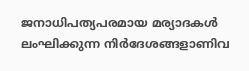ജനാധിപത്യപരമായ മര്യാദകൾ ലംഘിക്കുന്ന നിർദേശങ്ങളാണിവ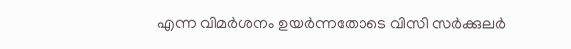എന്ന വിമർശനം ഉയർന്നതോടെ വിസി സർക്കുലർ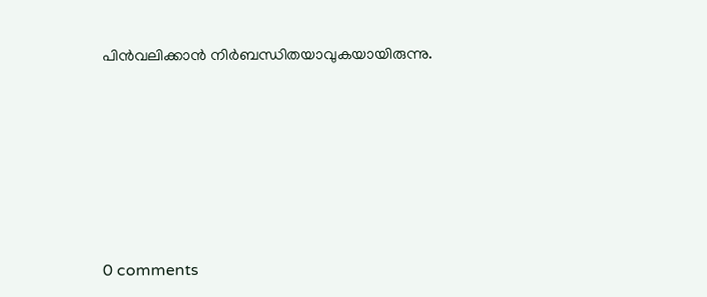പിൻവലിക്കാൻ നിർബന്ധിതയാവുകയായിരുന്നു.










0 comments